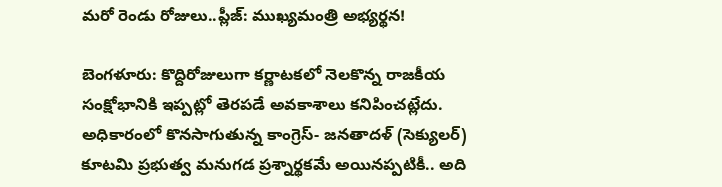మ‌రో రెండు రోజులు..ప్లీజ్: ముఖ్య‌మంత్రి అభ్య‌ర్థన!

బెంగ‌ళూరు: కొద్దిరోజులుగా క‌ర్ణాట‌క‌లో నెల‌కొన్న రాజ‌కీయ సంక్షోభానికి ఇప్ప‌ట్లో తెర‌ప‌డే అవ‌కాశాలు క‌నిపించ‌ట్లేదు. అధికారంలో కొన‌సాగుతున్న కాంగ్రెస్‌- జ‌న‌తాద‌ళ్ (సెక్యుల‌ర్) కూట‌మి ప్ర‌భుత్వ మ‌నుగ‌డ ప్ర‌శ్నార్థ‌క‌మే అయిన‌ప్ప‌టికీ.. అది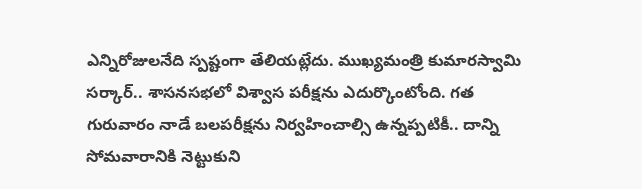ఎన్నిరోజుల‌నేది స్ప‌ష్టంగా తేలియ‌ట్లేదు. ముఖ్య‌మంత్రి కుమార‌స్వామి స‌ర్కార్‌.. శాస‌న‌స‌భ‌లో విశ్వాస పరీక్ష‌ను ఎదుర్కొంటోంది. గ‌త గురువారం నాడే బ‌ల‌ప‌రీక్ష‌ను నిర్వ‌హించాల్సి ఉన్న‌ప్ప‌టికీ.. దాన్ని సోమ‌వారానికి నెట్టుకుని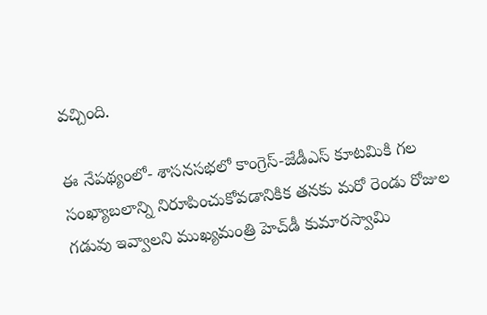వ‌చ్చింది.

ఈ నేప‌థ్యంలో- శాస‌న‌స‌భ‌లో కాంగ్రెస్‌-జేడీఎస్ కూట‌మికి గ‌ల సంఖ్యాబ‌లాన్ని నిరూపించుకోవ‌డానికిక త‌న‌కు మ‌రో రెండు రోజుల గ‌డువు ఇవ్వాల‌ని ముఖ్య‌మంత్రి హెచ్‌డీ కుమార‌స్వామి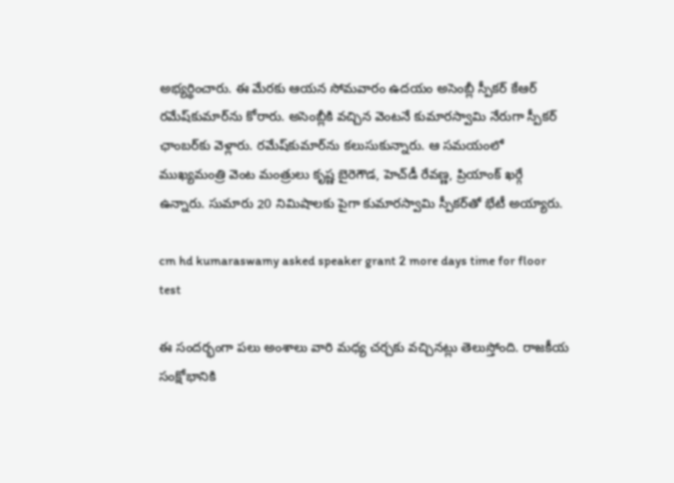అభ్య‌ర్థించారు. ఈ మేర‌కు ఆయ‌న సోమ‌వారం ఉద‌యం అసెంబ్లీ స్పీక‌ర్ కేఆర్ ర‌మేష్‌కుమార్‌ను కోరారు. అసెంబ్లీకి వ‌చ్చిన వెంట‌నే కుమార‌స్వామి నేరుగా స్పీక‌ర్ ఛాంబ‌ర్‌కు వెళ్లారు. ర‌మేష్‌కుమార్‌ను క‌లుసుకున్నారు. ఆ స‌మ‌యంలో ముఖ్య‌మంత్రి వెంట మంత్రులు కృష్ణ బైరెగౌడ‌, హెచ్‌డీ రేవ‌ణ్ణ‌, ప్రియాంక్ ఖ‌ర్గే ఉన్నారు. సుమారు 20 నిమిషాల‌కు పైగా కుమార‌స్వామి స్పీక‌ర్‌తో భేటీ అయ్యారు.

cm hd kumaraswamy asked speaker grant 2 more days time for floor test

ఈ సంద‌ర్భంగా ప‌లు అంశాలు వారి మ‌ధ్య చ‌ర్చ‌కు వ‌చ్చిన‌ట్లు తెలుస్తోంది. రాజ‌కీయ సంక్షోభానికి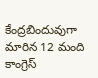కేంద్ర‌బిందువుగా మారిన 12 మంది కాంగ్రెస్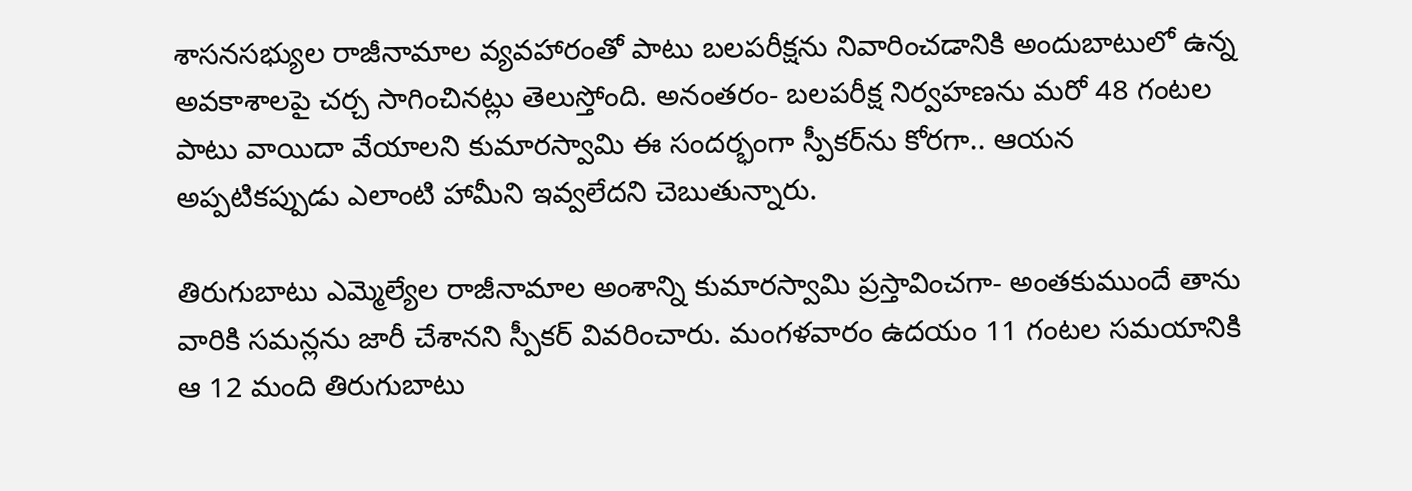శాస‌న‌స‌భ్యుల రాజీనామాల వ్య‌వ‌హారంతో పాటు బ‌ల‌ప‌రీక్ష‌ను నివారించ‌డానికి అందుబాటులో ఉన్న అవ‌కాశాల‌పై చ‌ర్చ సాగించిన‌ట్లు తెలుస్తోంది. అనంతరం- బ‌ల‌ప‌రీక్ష నిర్వ‌హ‌ణ‌ను మ‌రో 48 గంట‌ల పాటు వాయిదా వేయాల‌ని కుమార‌స్వామి ఈ సంద‌ర్భంగా స్పీక‌ర్‌ను కోర‌గా.. ఆయ‌న అప్ప‌టిక‌ప్పుడు ఎలాంటి హామీని ఇవ్వ‌లేద‌ని చెబుతున్నారు.

తిరుగుబాటు ఎమ్మెల్యేల రాజీనామాల అంశాన్ని కుమార‌స్వామి ప్ర‌స్తావించ‌గా- అంత‌కుముందే తాను వారికి స‌మ‌న్ల‌ను జారీ చేశాన‌ని స్పీక‌ర్ వివ‌రించారు. మంగ‌ళ‌వారం ఉద‌యం 11 గంట‌ల స‌మ‌యానికి ఆ 12 మంది తిరుగుబాటు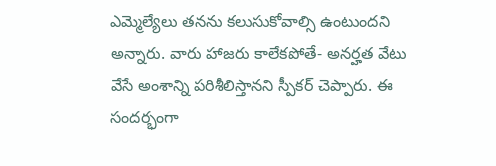ఎమ్మెల్యేలు త‌న‌ను క‌లుసుకోవాల్సి ఉంటుంద‌ని అన్నారు. వారు హాజ‌రు కాలేక‌పోతే- అన‌ర్హ‌త వేటు వేసే అంశాన్ని ప‌రిశీలిస్తాన‌ని స్పీక‌ర్ చెప్పారు. ఈ సంద‌ర్భంగా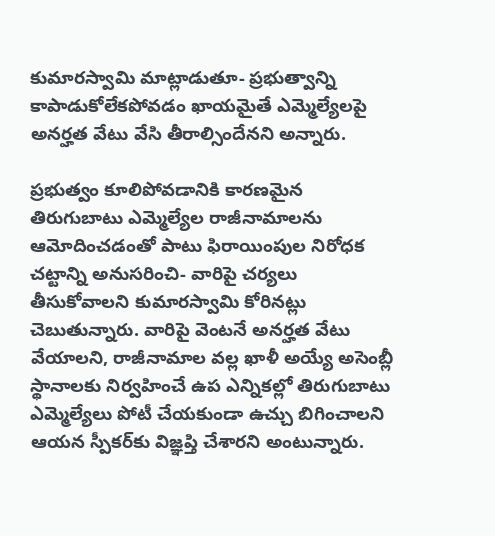కుమార‌స్వామి మాట్లాడుతూ- ప్ర‌భుత్వాన్ని కాపాడుకోలేక‌పోవ‌డం ఖాయమైతే ఎమ్మెల్యేలపై అన‌ర్హ‌త వేటు వేసి తీరాల్సిందేన‌ని అన్నారు.

ప్ర‌భుత్వం కూలిపోవ‌డానికి కార‌ణ‌మైన తిరుగుబాటు ఎమ్మెల్యేల రాజీనామాల‌ను ఆమోదించ‌డంతో పాటు ఫిరాయింపుల నిరోధ‌క చ‌ట్టాన్ని అనుస‌రించి- వారిపై చ‌ర్య‌లు తీసుకోవాల‌ని కుమార‌స్వామి కోరిన‌ట్లు చెబుతున్నారు. వారిపై వెంట‌నే అన‌ర్హ‌త వేటు వేయాల‌ని, రాజీనామాల వ‌ల్ల ఖాళీ అయ్యే అసెంబ్లీ స్థానాలకు నిర్వ‌హించే ఉప ఎన్నిక‌ల్లో తిరుగుబాటు ఎమ్మెల్యేలు పోటీ చేయ‌కుండా ఉచ్చు బిగించాల‌ని ఆయ‌న స్పీక‌ర్‌కు విజ్ఞ‌ప్తి చేశార‌ని అంటున్నారు.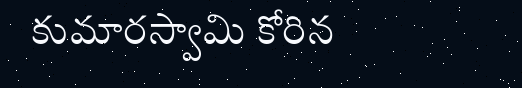కుమార‌స్వామి కోరిన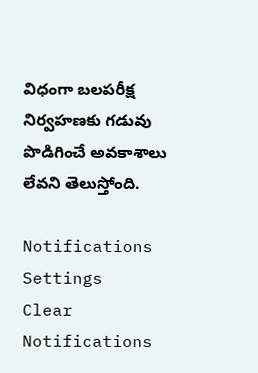విధంగా బ‌ల‌ప‌రీక్ష నిర్వ‌హ‌ణ‌కు గ‌డువు పొడిగించే అవ‌కాశాలు లేవ‌ని తెలుస్తోంది.

Notifications
Settings
Clear Notifications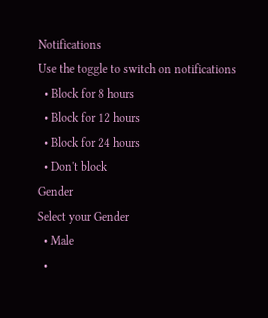Notifications
Use the toggle to switch on notifications
  • Block for 8 hours
  • Block for 12 hours
  • Block for 24 hours
  • Don't block
Gender
Select your Gender
  • Male
  •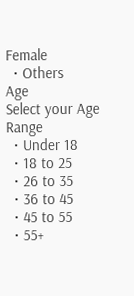Female
  • Others
Age
Select your Age Range
  • Under 18
  • 18 to 25
  • 26 to 35
  • 36 to 45
  • 45 to 55
  • 55+